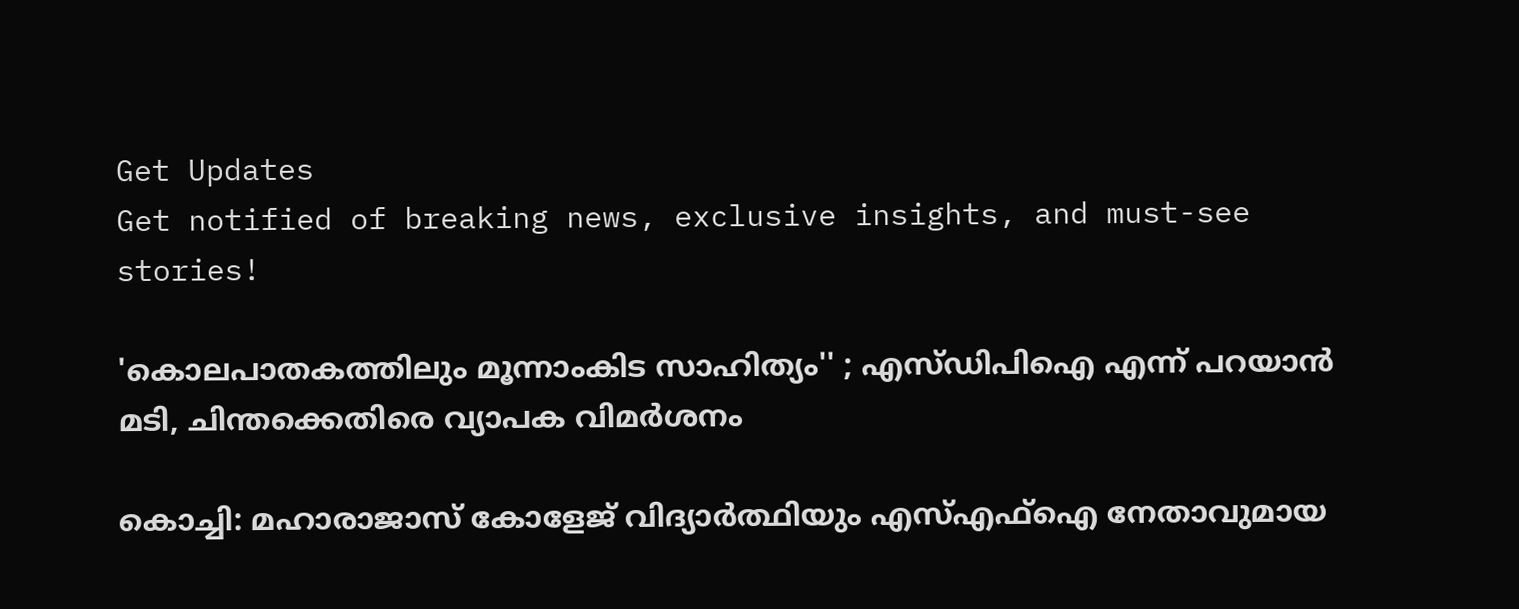Get Updates
Get notified of breaking news, exclusive insights, and must-see stories!

'കൊലപാതകത്തിലും മൂന്നാംകിട സാഹിത്യം'' ; എസ്ഡിപിഐ എന്ന് പറയാന്‍ മടി, ചിന്തക്കെതിരെ വ്യാപക വിമര്‍ശനം

കൊച്ചി: മഹാരാജാസ് കോളേജ് വിദ്യാര്‍ത്ഥിയും എസ്എഫ്‌ഐ നേതാവുമായ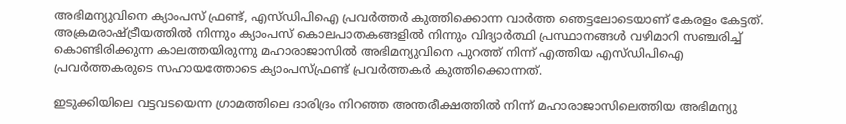അഭിമന്യുവിനെ ക്യാംപസ് ഫ്രണ്ട്, എസ്ഡിപിഐ പ്രവര്‍ത്തര്‍ കുത്തിക്കൊന്ന വാര്‍ത്ത ഞെട്ടലോടെയാണ് കേരളം കേട്ടത്. അക്രമരാഷ്ട്രീയത്തില്‍ നിന്നും ക്യാംപസ് കൊലപാതകങ്ങളില്‍ നിന്നും വിദ്യാര്‍ത്ഥി പ്രസ്ഥാനങ്ങള്‍ വഴിമാറി സഞ്ചരിച്ച് കൊണ്ടിരിക്കുന്ന കാലത്തയിരുന്നു മഹാരാജാസില്‍ അഭിമന്യുവിനെ പുറത്ത് നിന്ന് എത്തിയ എസ്ഡിപിഐ പ്രവര്‍ത്തകരുടെ സഹായത്തോടെ ക്യാംപസ്ഫ്രണ്ട് പ്രവര്‍ത്തകര്‍ കുത്തിക്കൊന്നത്.

ഇടുക്കിയിലെ വട്ടവടയെന്ന ഗ്രാമത്തിലെ ദാരിദ്രം നിറഞ്ഞ അന്തരീക്ഷത്തില്‍ നിന്ന് മഹാരാജാസിലെത്തിയ അഭിമന്യു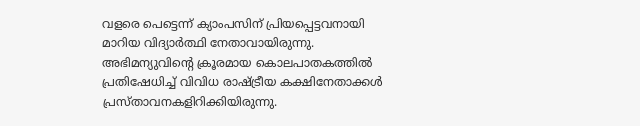വളരെ പെട്ടെന്ന് ക്യാംപസിന് പ്രിയപ്പെട്ടവനായി മാറിയ വിദ്യാര്‍ത്ഥി നേതാവായിരുന്നു. അഭിമന്യുവിന്റെ ക്രൂരമായ കൊലപാതകത്തില്‍ പ്രതിഷേധിച്ച് വിവിധ രാഷ്ട്രീയ കക്ഷിനേതാക്കള്‍ പ്രസ്താവനകളിറിക്കിയിരുന്നു.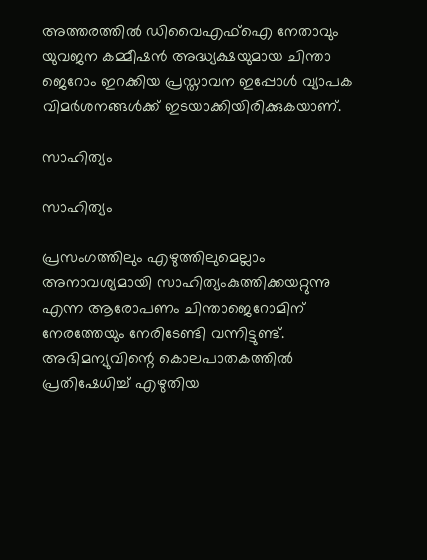അത്തരത്തില്‍ ഡിവൈഎഫ്‌ഐ നേതാവും യുവജന കമ്മീഷന്‍ അദ്ധ്യക്ഷയുമായ ചിന്താ ജെറോം ഇറക്കിയ പ്രസ്താവന ഇപ്പോള്‍ വ്യാപക വിമര്‍ശനങ്ങള്‍ക്ക് ഇടയാക്കിയിരിക്കുകയാണ്.

സാഹിത്യം

സാഹിത്യം

പ്രസംഗത്തിലും എഴുത്തിലുമെല്ലാം അനാവശ്യമായി സാഹിത്യംകുത്തിക്കയറ്റുന്നു എന്ന ആരോപണം ചിന്താജെറോമിന് നേരത്തേയും നേരിടേണ്ടി വന്നിട്ടുണ്ട്. അഭിമന്യുവിന്റെ കൊലപാതകത്തില്‍ പ്രതിഷേധിച്ച് എഴുതിയ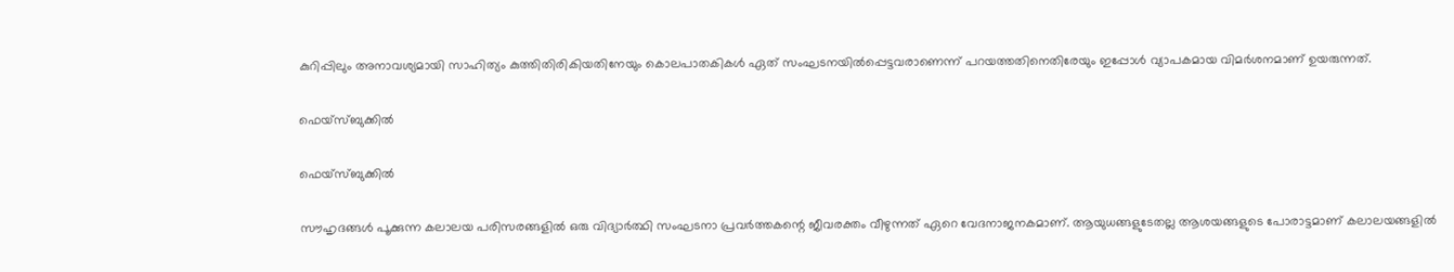കുറിപ്പിലും അനാവശ്യമായി സാഹിത്യം കുത്തിതിരികിയതിനേയും കൊലപാതകികള്‍ ഏത് സംഘടനയില്‍പ്പെട്ടവരാണെന്ന് പറയത്തതിനെതിരേയും ഇപ്പോള്‍ വ്യാപകമായ വിമര്‍ശനമാണ് ഉയരുന്നത്.

ഫെയ്‌സ്ബുക്കില്‍

ഫെയ്‌സ്ബുക്കില്‍

സൗഹൃദങ്ങള്‍ പൂക്കുന്ന കലാലയ പരിസരങ്ങളില്‍ ഒരു വിദ്യാര്‍ത്ഥി സംഘടനാ പ്രവര്‍ത്തകന്റെ ജീവരക്തം വീഴുന്നത് ഏറെ വേദനാജനകമാണ്. ആയുധങ്ങളുടേതല്ല ആശയങ്ങളുടെ പോരാട്ടമാണ് കലാലയങ്ങളില്‍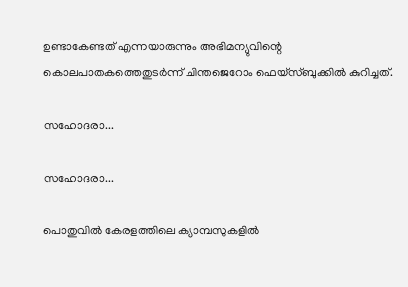ഉണ്ടാകേണ്ടത് എന്നയാരുന്നും അഭിമന്യുവിന്റെ കൊലപാതകത്തെതുടര്‍ന്ന് ചിന്തജെറോം ഫെയ്‌സ്ബുക്കില്‍ കുറിച്ചത്.

സഹോദരാ...

സഹോദരാ...

പൊതുവില്‍ കേരളത്തിലെ ക്യാമ്പസുകളില്‍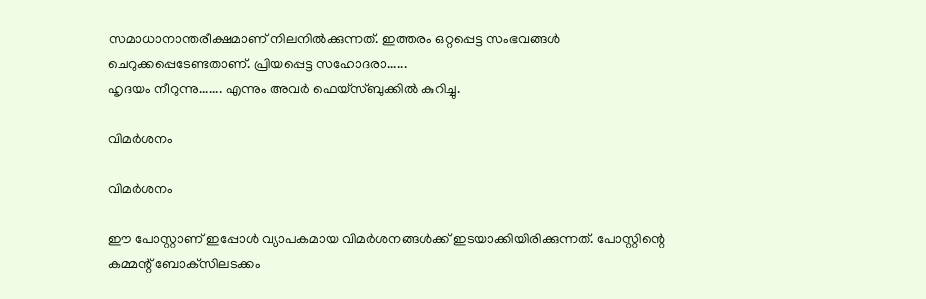സമാധാനാന്തരീക്ഷമാണ് നിലനില്‍ക്കുന്നത്. ഇത്തരം ഒറ്റപ്പെട്ട സംഭവങ്ങള്‍ ചെറുക്കപ്പെടേണ്ടതാണ്. പ്രിയപ്പെട്ട സഹോദരാ......
ഹൃദയം നീറുന്നു....... എന്നും അവര്‍ ഫെയ്‌സ്ബുക്കില്‍ കുറിച്ചു.

വിമര്‍ശനം

വിമര്‍ശനം

ഈ പോസ്റ്റാണ് ഇപ്പോള്‍ വ്യാപകമായ വിമര്‍ശനങ്ങള്‍ക്ക് ഇടയാക്കിയിരിക്കുന്നത്. പോസ്റ്റിന്റെ കമ്മന്റ് ബോക്‌സിലടക്കം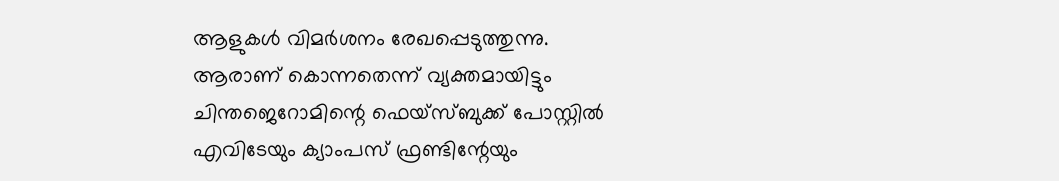ആളുകള്‍ വിമര്‍ശനം രേഖപ്പെടുത്തുന്നു. ആരാണ് കൊന്നതെന്ന് വ്യക്തമായിട്ടും ചിന്തജെറോമിന്റെ ഫെയ്‌സ്ബുക്ക് പോസ്റ്റില്‍ എവിടേയും ക്യാംപസ് ഫ്രണ്ടിന്റേയും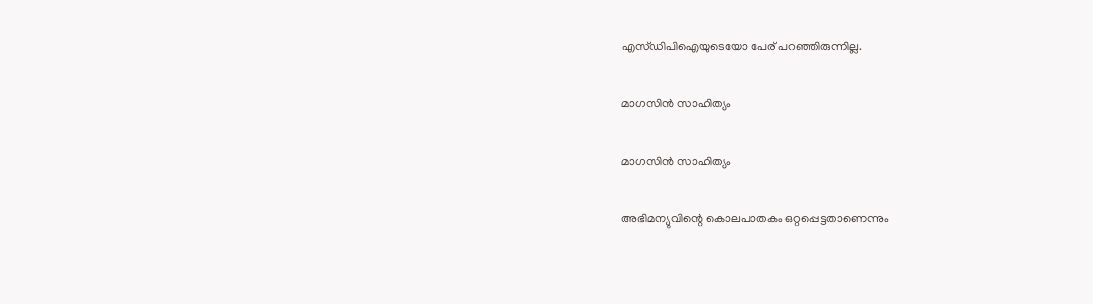എസ്ഡിപിഐയുടെയോ പേര് പറഞ്ഞിരുന്നില്ല.

മാഗസിന്‍ സാഹിത്യം

മാഗസിന്‍ സാഹിത്യം

അഭിമന്യുവിന്റെ കൊലപാതകം ഒറ്റപ്പെട്ടതാണെന്നും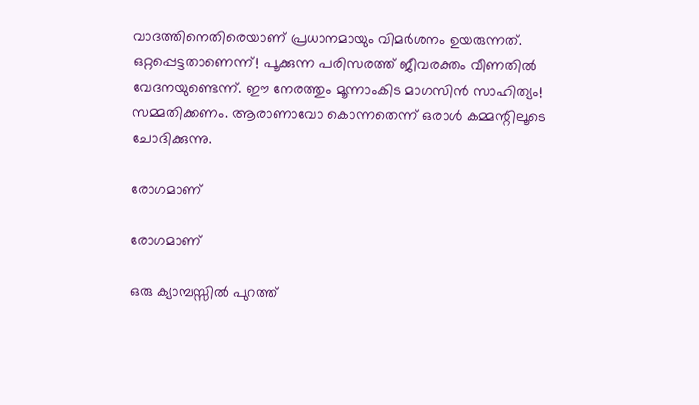വാദത്തിനെതിരെയാണ് പ്രധാനമായും വിമര്‍ശനം ഉയരുന്നത്.
ഒറ്റപ്പെട്ടതാണെന്ന്! പൂക്കുന്ന പരിസരത്ത് ജീവരക്തം വീണതില്‍ വേദനയുണ്ടെന്ന്. ഈ നേരത്തും മൂന്നാംകിട മാഗസിന്‍ സാഹിത്യം! സമ്മതിക്കണം. ആരാണാവോ കൊന്നതെന്ന് ഒരാള്‍ കമ്മന്റിലൂടെ ചോദിക്കുന്നു.

രോഗമാണ്

രോഗമാണ്

ഒരു ക്യാമ്പസ്സില്‍ പുറത്ത്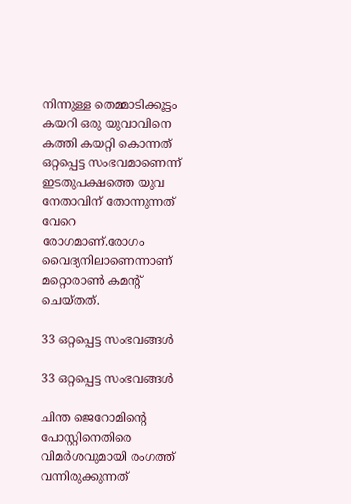നിന്നുള്ള തെമ്മാടിക്കൂട്ടം കയറി ഒരു യുവാവിനെ കത്തി കയറ്റി കൊന്നത് ഒറ്റപ്പെട്ട സംഭവമാണെന്ന് ഇടതുപക്ഷത്തെ യുവ നേതാവിന് തോന്നുന്നത് വേറെ
രോഗമാണ്.രോഗം വൈദ്യനിലാണെന്നാണ് മറ്റൊരാണ്‍ കമന്റ് ചെയ്തത്.

33 ഒറ്റപ്പെട്ട സംഭവങ്ങള്‍

33 ഒറ്റപ്പെട്ട സംഭവങ്ങള്‍

ചിന്ത ജെറോമിന്റെ പോസ്റ്റിനെതിരെ വിമര്‍ശവുമായി രംഗത്ത് വന്നിരുക്കുന്നത്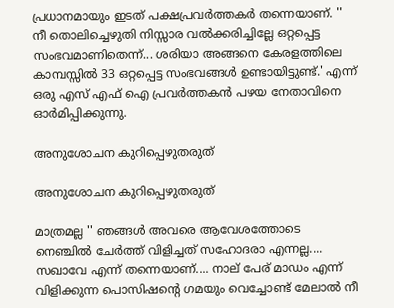പ്രധാനമായും ഇടത് പക്ഷപ്രവര്‍ത്തകര്‍ തന്നെയാണ്. '' നീ തൊലിച്ചെഴുതി നിസ്സാര വല്‍ക്കരിച്ചില്ലേ ഒറ്റപ്പെട്ട സംഭവമാണിതെന്ന്... ശരിയാ അങ്ങനെ കേരളത്തിലെ കാമ്പസ്സില്‍ 33 ഒറ്റപ്പെട്ട സംഭവങ്ങള്‍ ഉണ്ടായിട്ടുണ്ട്.' എന്ന് ഒരു എസ് എഫ് ഐ പ്രവര്‍ത്തകന്‍ പഴയ നേതാവിനെ ഓര്‍മിപ്പിക്കുന്നു.

അനുശോചന കുറിപ്പെഴുതരുത്

അനുശോചന കുറിപ്പെഴുതരുത്

മാത്രമല്ല '' ഞങ്ങള്‍ അവരെ ആവേശത്തോടെ നെഞ്ചില്‍ ചേര്‍ത്ത് വിളിച്ചത് സഹോദരാ എന്നല്ല.... സഖാവേ എന്ന് തന്നെയാണ്.... നാല് പേര് മാഡം എന്ന് വിളിക്കുന്ന പൊസിഷന്റെ ഗമയും വെച്ചോണ്ട് മേലാല്‍ നീ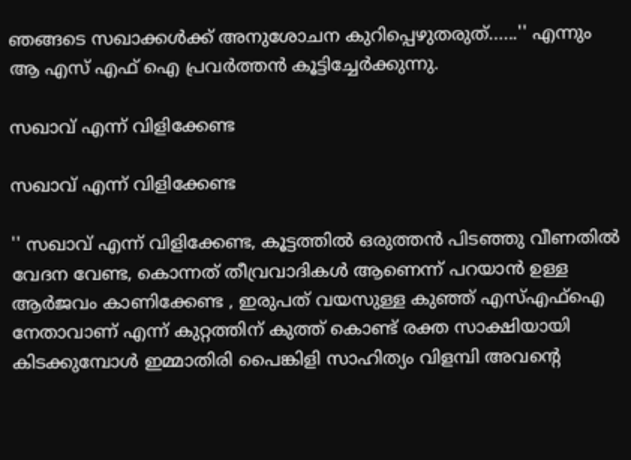ഞങ്ങടെ സഖാക്കള്‍ക്ക് അനുശോചന കുറിപ്പെഴുതരുത്......'' എന്നും ആ എസ് എഫ് ഐ പ്രവര്‍ത്തന്‍ കൂട്ടിച്ചേര്‍ക്കുന്നു.

സഖാവ് എന്ന് വിളിക്കേണ്ട

സഖാവ് എന്ന് വിളിക്കേണ്ട

'' സഖാവ് എന്ന് വിളിക്കേണ്ട, കൂട്ടത്തില്‍ ഒരുത്തന്‍ പിടഞ്ഞു വീണതില്‍ വേദന വേണ്ട, കൊന്നത് തീവ്രവാദികള്‍ ആണെന്ന് പറയാന്‍ ഉള്ള ആര്‍ജവം കാണിക്കേണ്ട , ഇരുപത് വയസുള്ള കുഞ്ഞ് എസ്എഫ്‌ഐ നേതാവാണ് എന്ന് കുറ്റത്തിന് കുത്ത് കൊണ്ട് രക്ത സാക്ഷിയായി കിടക്കുമ്പോള്‍ ഇമ്മാതിരി പൈങ്കിളി സാഹിത്യം വിളമ്പി അവന്റെ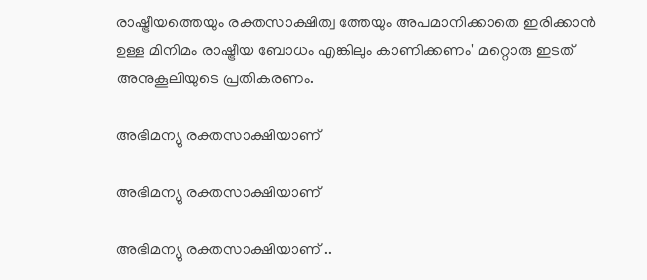രാഷ്ട്രീയത്തെയും രക്തസാക്ഷിത്വ ത്തേയും അപമാനിക്കാതെ ഇരിക്കാന്‍ ഉള്ള മിനിമം രാഷ്ട്രീയ ബോധം എങ്കിലും കാണിക്കണം' മറ്റൊരു ഇടത് അനുകൂലിയുടെ പ്രതികരണം.

അഭിമന്യു രക്തസാക്ഷിയാണ്

അഭിമന്യു രക്തസാക്ഷിയാണ്

അഭിമന്യു രക്തസാക്ഷിയാണ് ..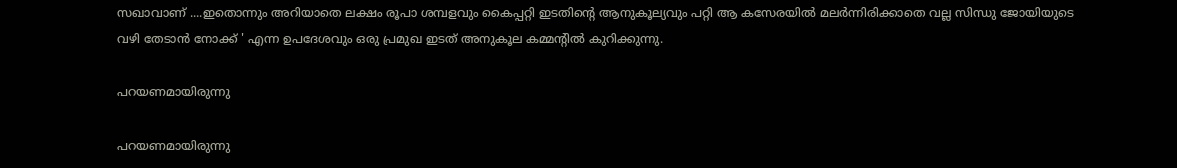സഖാവാണ് ....ഇതൊന്നും അറിയാതെ ലക്ഷം രൂപാ ശമ്പളവും കൈപ്പറ്റി ഇടതിന്റെ ആനുകൂല്യവും പറ്റി ആ കസേരയില്‍ മലര്‍ന്നിരിക്കാതെ വല്ല സിന്ധു ജോയിയുടെ വഴി തേടാന്‍ നോക്ക് ' എന്ന ഉപദേശവും ഒരു പ്രമുഖ ഇടത് അനുകൂല കമ്മന്റില്‍ കുറിക്കുന്നു.

പറയണമായിരുന്നു

പറയണമായിരുന്നു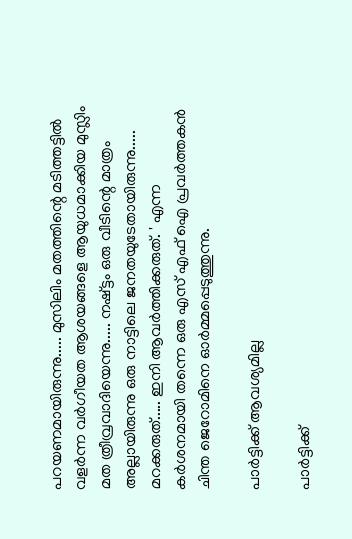പറയണമായിരുന്നു..... മുസിലിം മതത്തിന്റെ മടിത്തട്ടില്‍ വളര്‍ന്ന വര്‍ഗീയത ആശയങ്ങളെ ആയുധമാക്കിയ മുസ്ലിം
മത ത്രീവ്രവാദിയെന്നു..... നഷ്ട്ടം ഒരു വീടിന്റെ മാത്രം അല്ലായിരുന്നു ഒരു നാട്ടിലെ ജനതയുടേതായിരുന്നു.....
മറക്കരുത്..... ഇനി ആവര്‍ത്തിക്കരുത്. ' എന്ന കര്‍ശനമായി തന്നെ ഒരു എസ് എഫ് ഐ പ്രവര്‍ത്തകന്‍ ചിന്ത ജെറോമിനെ ഓര്‍മ്മപ്പെടുത്തുന്നു.

പാര്‍ട്ടിക്ക് ആവശ്യമില്ല

പാര്‍ട്ടിക്ക്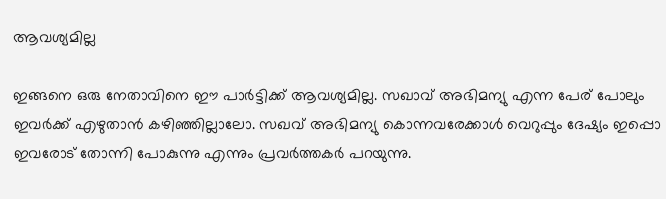ആവശ്യമില്ല

ഇങ്ങനെ ഒരു നേതാവിനെ ഈ പാര്‍ട്ടിക്ക് ആവശ്യമില്ല. സഖാവ് അഭിമന്യു എന്ന പേര് പോലും ഇവര്‍ക്ക് എഴുതാന്‍ കഴിഞ്ഞില്ലാലോ. സഖവ് അഭിമന്യു കൊന്നവരേക്കാള്‍ വെറുപ്പും ദേഷ്യം ഇപ്പൊ ഇവരോട് തോന്നി പോകുന്നു എന്നും പ്രവര്‍ത്തകര്‍ പറയുന്നു.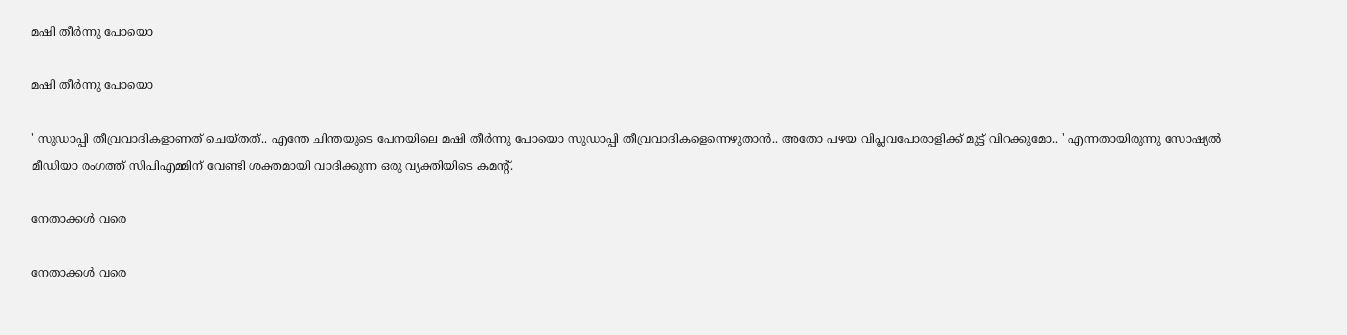മഷി തീര്‍ന്നു പോയൊ

മഷി തീര്‍ന്നു പോയൊ

' സുഡാപ്പി തീവ്രവാദികളാണത് ചെയ്തത്.. എന്തേ ചിന്തയുടെ പേനയിലെ മഷി തീര്‍ന്നു പോയൊ സുഡാപ്പി തീവ്രവാദികളെന്നെഴുതാന്‍.. അതോ പഴയ വിപ്ലവപോരാളിക്ക് മുട്ട് വിറക്കുമോ.. ' എന്നതായിരുന്നു സോഷ്യല്‍ മീഡിയാ രംഗത്ത് സിപിഎമ്മിന് വേണ്ടി ശക്തമായി വാദിക്കുന്ന ഒരു വ്യക്തിയിടെ കമന്റ്.

നേതാക്കള്‍ വരെ

നേതാക്കള്‍ വരെ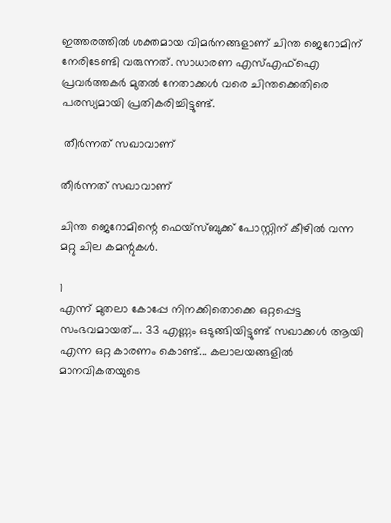ഇത്തരത്തില്‍ ശക്തമായ വിമര്‍നങ്ങളാണ് ചിന്ത ജെറോമിന് നേരിടേണ്ടി വരുന്നത്. സാധാരണ എസ്എഫ്‌ഐ പ്രവര്‍ത്തകര്‍ മുതല്‍ നേതാക്കള്‍ വരെ ചിന്തക്കെതിരെ പരസ്യമായി പ്രതികരിച്ചിട്ടുണ്ട്.

 തീര്‍ന്നത് സഖാവാണ്

തീര്‍ന്നത് സഖാവാണ്

ചിന്ത ജെറോമിന്റെ ഫെയ്‌സ്ബുക്ക് പോസ്റ്റിന് കീഴില്‍ വന്ന മറ്റു ചില കമന്റുകള്‍.

1
എന്ന് മുതലാ കോപ്പേ നിനക്കിതൊക്കെ ഒറ്റപ്പെട്ട സംഭവമായത്.... 33 എണ്ണം ഒടുങ്ങിയിട്ടുണ്ട് സഖാക്കള്‍ ആയി എന്ന ഒറ്റ കാരണം കൊണ്ട്... കലാലയങ്ങളില്‍ മാനവികതയുടെ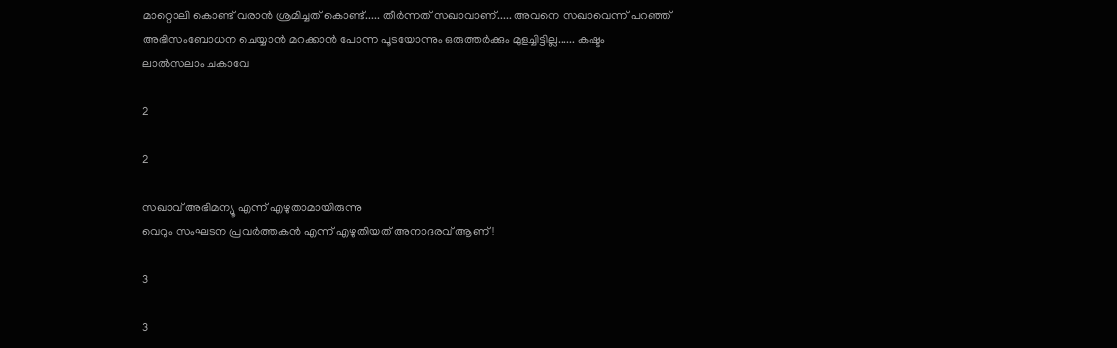മാറ്റൊലി കൊണ്ട് വരാന്‍ ശ്രമിച്ചത് കൊണ്ട്..... തീര്‍ന്നത് സഖാവാണ്..... അവനെ സഖാവെന്ന് പറഞ്ഞ് അഭിസംബോധന ചെയ്യാന്‍ മറക്കാന്‍ പോന്ന പൂടയോന്നും ഒരുത്തര്‍ക്കും മുളച്ചിട്ടില്ല...... കഷ്ടം
ലാല്‍സലാം ചകാവേ

2

2

സഖാവ് അഭിമന്യൂ എന്ന് എഴുതാമായിരുന്നു
വെറും സംഘടന പ്രവര്‍ത്തകന്‍ എന്ന് എഴുതിയത് അനാദരവ് ആണ് !

3

3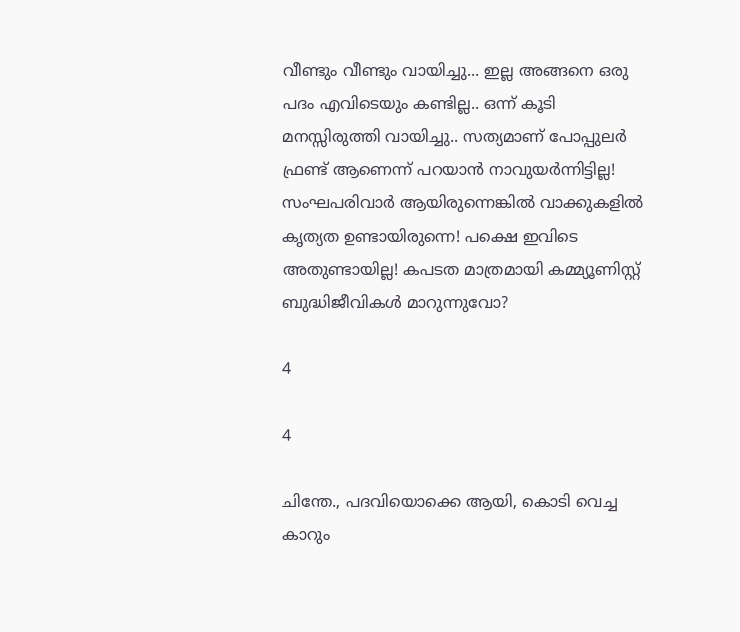വീണ്ടും വീണ്ടും വായിച്ചു... ഇല്ല അങ്ങനെ ഒരു പദം എവിടെയും കണ്ടില്ല.. ഒന്ന് കൂടി മനസ്സിരുത്തി വായിച്ചു.. സത്യമാണ് പോപ്പുലര്‍ ഫ്രണ്ട് ആണെന്ന് പറയാന്‍ നാവുയര്‍ന്നിട്ടില്ല! സംഘപരിവാര്‍ ആയിരുന്നെങ്കില്‍ വാക്കുകളില്‍ കൃത്യത ഉണ്ടായിരുന്നെ! പക്ഷെ ഇവിടെ അതുണ്ടായില്ല! കപടത മാത്രമായി കമ്മ്യൂണിസ്റ്റ് ബുദ്ധിജീവികള്‍ മാറുന്നുവോ?

4

4

ചിന്തേ., പദവിയൊക്കെ ആയി, കൊടി വെച്ച കാറും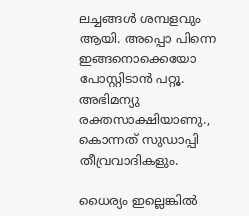ലച്ചങ്ങള്‍ ശമ്പളവും ആയി. അപ്പൊ പിന്നെ ഇങ്ങനൊക്കെയോ പോസ്റ്റിടാന്‍ പറ്റൂ. അഭിമന്യു രക്തസാക്ഷിയാണു., കൊന്നത് സുഡാപ്പി തീവ്രവാദികളും.

ധൈര്യം ഇല്ലെങ്കില്‍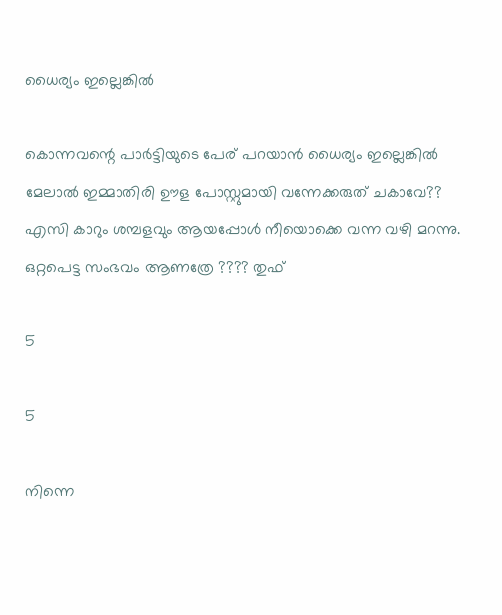ധൈര്യം ഇല്ലെങ്കില്‍

കൊന്നവന്റെ പാര്‍ട്ടിയുടെ പേര് പറയാന്‍ ധൈര്യം ഇല്ലെങ്കില്‍ മേലാല്‍ ഇമ്മാതിരി ഊള പോസ്റ്റുമായി വന്നേക്കരുത് ചകാവേ?? എസി കാറും ശമ്പളവും ആയപ്പോള്‍ നീയൊക്കെ വന്ന വഴി മറന്നു. ഒറ്റപെട്ട സംഭവം ആണത്രേ ???? തുഫ്

5

5

നിന്നെ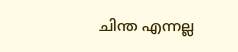ചിന്ത എന്നല്ല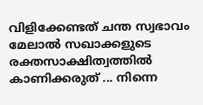വിളിക്കേണ്ടത് ചന്ത സ്വഭാവം മേലാല്‍ സഖാക്കളുടെ രക്തസാക്ഷിത്വത്തില്‍ കാണിക്കരുത് ... നിന്നെ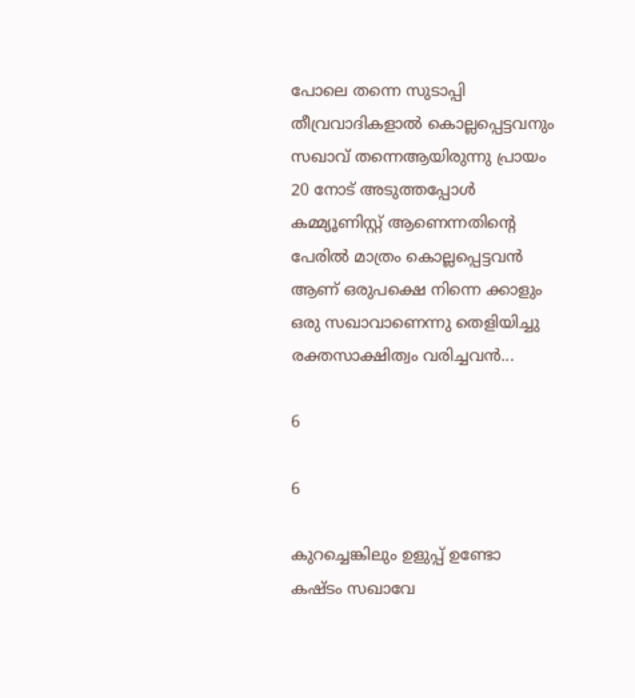പോലെ തന്നെ സുടാപ്പി തീവ്രവാദികളാല്‍ കൊല്ലപ്പെട്ടവനും സഖാവ് തന്നെആയിരുന്നു പ്രായം 20 നോട് അടുത്തപ്പോള്‍ കമ്മ്യൂണിസ്റ്റ് ആണെന്നതിന്റെ പേരില്‍ മാത്രം കൊല്ലപ്പെട്ടവന്‍ ആണ് ഒരുപക്ഷെ നിന്നെ ക്കാളും ഒരു സഖാവാണെന്നു തെളിയിച്ചു രക്തസാക്ഷിത്വം വരിച്ചവന്‍...

6

6

കുറച്ചെങ്കിലും ഉളുപ്പ് ഉണ്ടോ
കഷ്ടം സഖാവേ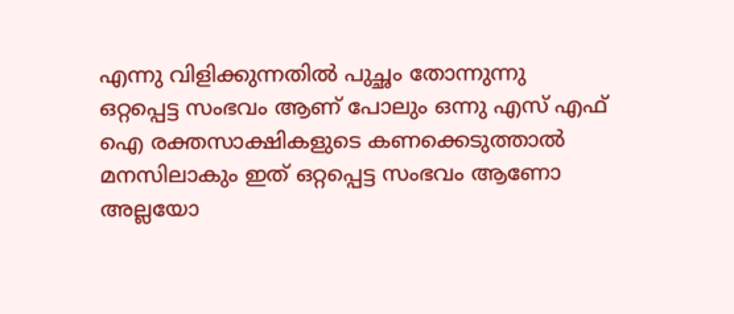എന്നു വിളിക്കുന്നതില്‍ പുച്ഛം തോന്നുന്നു
ഒറ്റപ്പെട്ട സംഭവം ആണ് പോലും ഒന്നു എസ് എഫ് ഐ രക്തസാക്ഷികളുടെ കണക്കെടുത്താല്‍ മനസിലാകും ഇത് ഒറ്റപ്പെട്ട സംഭവം ആണോ അല്ലയോ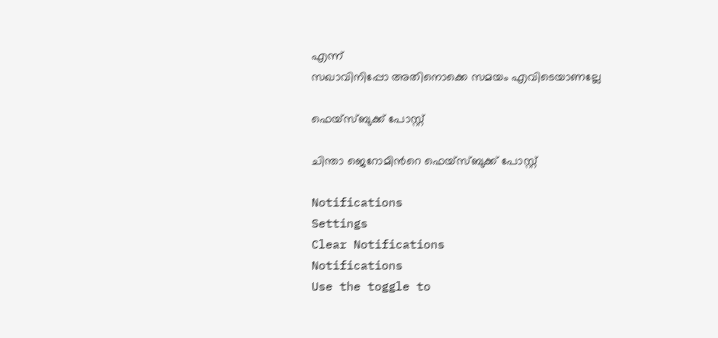എന്ന്
സഖാവിനിപ്പോ അതിനൊക്കെ സമയം എവിടെയാണല്ലേ

ഫെയ്സ്ബുക്ക് പോസ്റ്റ്

ചിന്താ ജെറോമിന്‍റെ ഫെയ്സ്ബുക്ക് പോസ്റ്റ്

Notifications
Settings
Clear Notifications
Notifications
Use the toggle to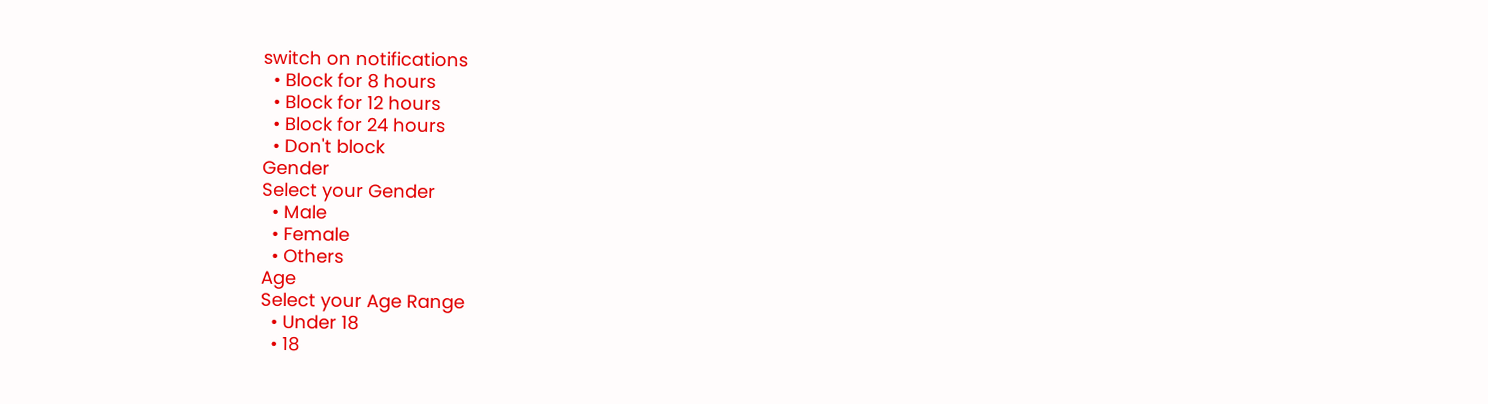switch on notifications
  • Block for 8 hours
  • Block for 12 hours
  • Block for 24 hours
  • Don't block
Gender
Select your Gender
  • Male
  • Female
  • Others
Age
Select your Age Range
  • Under 18
  • 18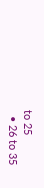to 25
  • 26 to 35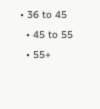• 36 to 45
  • 45 to 55
  • 55+